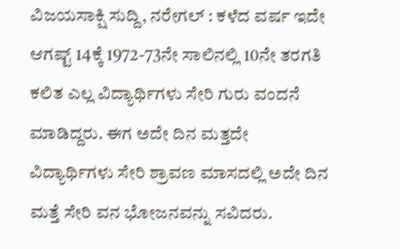ವಿಜಯಸಾಕ್ಷಿ ಸುದ್ದಿ, ನರೇಗಲ್ : ಕಳೆದ ವರ್ಷ ಇದೇ ಆಗಷ್ಟ್ 14ಕ್ಕೆ 1972-73ನೇ ಸಾಲಿನಲ್ಲಿ 10ನೇ ತರಗತಿ ಕಲಿತ ಎಲ್ಲ ವಿದ್ಯಾರ್ಥಿಗಳು ಸೇರಿ ಗುರು ವಂದನೆ ಮಾಡಿದ್ದರು. ಈಗ ಅದೇ ದಿನ ಮತ್ತದೇ ವಿದ್ಯಾರ್ಥಿಗಳು ಸೇರಿ ಶ್ರಾವಣ ಮಾಸದಲ್ಲಿ ಅದೇ ದಿನ ಮತ್ತೆ ಸೇರಿ ವನ ಭೋಜನವನ್ನು ಸವಿದರು.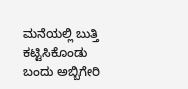ಮನೆಯಲ್ಲಿ ಬುತ್ತಿ ಕಟ್ಟಿಸಿಕೊಂಡು ಬಂದು ಅಬ್ಬಿಗೇರಿ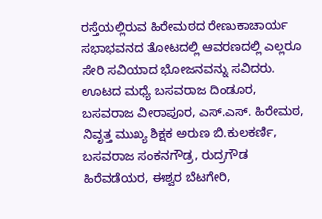ರಸ್ತೆಯಲ್ಲಿರುವ ಹಿರೇಮಠದ ರೇಣುಕಾಚಾರ್ಯ ಸಭಾಭವನದ ತೋಟದಲ್ಲಿ ಆವರಣದಲ್ಲಿ ಎಲ್ಲರೂ ಸೇರಿ ಸವಿಯಾದ ಭೋಜನವನ್ನು ಸವಿದರು. ಊಟದ ಮಧ್ಯೆ ಬಸವರಾಜ ದಿಂಡೂರ, ಬಸವರಾಜ ವೀರಾಪೂರ, ಎಸ್.ಎಸ್. ಹಿರೇಮಠ, ನಿವೃತ್ತ ಮುಖ್ಯ ಶಿಕ್ಷಕ ಅರುಣ ಬಿ.ಕುಲಕರ್ಣಿ, ಬಸವರಾಜ ಸಂಕನಗೌಡ್ರ, ರುದ್ರಗೌಡ ಹಿರೆವಡೆಯರ, ಈಶ್ವರ ಬೆಟಗೇರಿ,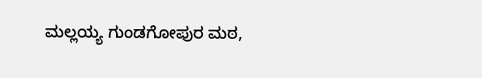ಮಲ್ಲಯ್ಯ ಗುಂಡಗೋಪುರ ಮಠ,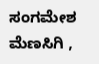ಸಂಗಮೇಶ ಮೆಣಸಿಗಿ ,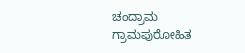ಚಂದ್ರಾಮ ಗ್ರಾಮಪುರೋಹಿತ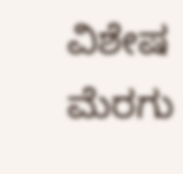ವಿಶೇಷ ಮೆರಗು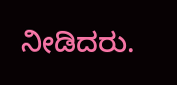ನೀಡಿದರು.